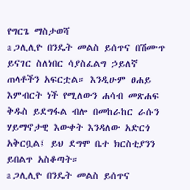የግርጌ ማስታወሻ
a ጋሊሊዮ በንዴት መልስ ይሰጥና በሽሙጥ ይናገር ስለነበር ሳያስፈልግ ኃይለኛ ጠላቶችን አፍርቷል። እንዲሁም ፀሐይ እምብርት ነች የሚለውን ሐሳብ መጽሐፍ ቅዱስ ይደግፋል ብሎ በመከራከር ራሱን ሃይማኖታዊ እውቀት እንዳለው አድርጎ አቅርቧል፤ ይህ ደግሞ ቤተ ክርስቲያንን ይበልጥ አስቆጣት።
a ጋሊሊዮ በንዴት መልስ ይሰጥና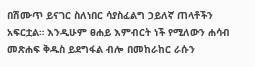በሽሙጥ ይናገር ስለነበር ሳያስፈልግ ኃይለኛ ጠላቶችን አፍርቷል። እንዲሁም ፀሐይ እምብርት ነች የሚለውን ሐሳብ መጽሐፍ ቅዱስ ይደግፋል ብሎ በመከራከር ራሱን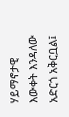ሃይማኖታዊ እውቀት እንዳለው አድርጎ አቅርቧል፤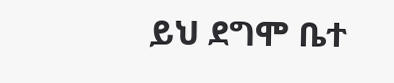ይህ ደግሞ ቤተ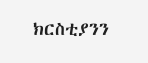ክርስቲያንን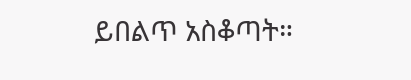ይበልጥ አስቆጣት።